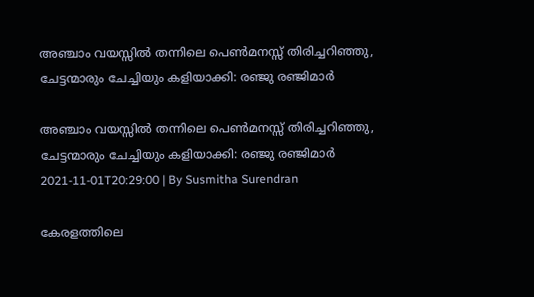അഞ്ചാം വയസ്സില്‍ തന്നിലെ പെണ്‍മനസ്സ് തിരിച്ചറിഞ്ഞു, ചേട്ടന്മാരും ചേച്ചിയും കളിയാക്കി: രഞ്ജു രഞ്ജിമാര്‍

അഞ്ചാം വയസ്സില്‍ തന്നിലെ പെണ്‍മനസ്സ് തിരിച്ചറിഞ്ഞു, ചേട്ടന്മാരും ചേച്ചിയും കളിയാക്കി: രഞ്ജു രഞ്ജിമാര്‍
2021-11-01T20:29:00 | By Susmitha Surendran

കേരളത്തിലെ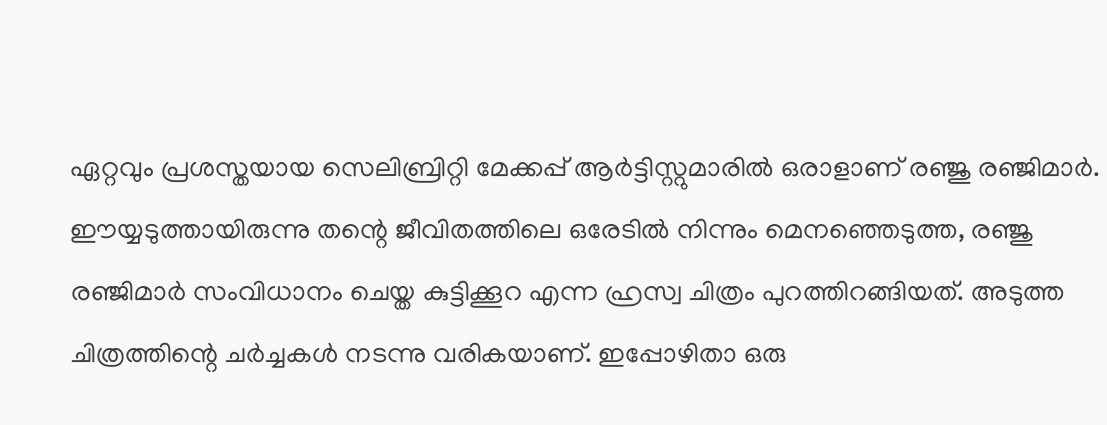ഏറ്റവും പ്രശസ്തയായ സെലിബ്രിറ്റി മേക്കപ്പ് ആര്‍ട്ടിസ്റ്റുമാരില്‍ ഒരാളാണ് രഞ്ജു രഞ്ജിമാര്‍. ഈയ്യടുത്തായിരുന്നു തന്റെ ജീവിതത്തിലെ ഒരേടില്‍ നിന്നും മെനഞ്ഞെടുത്ത, രഞ്ജു രഞ്ജിമാര്‍ സംവിധാനം ചെയ്ത കുട്ടിക്കൂറ എന്ന ഹ്രസ്വ ചിത്രം പുറത്തിറങ്ങിയത്. അടുത്ത ചിത്രത്തിന്റെ ചര്‍ച്ചകള്‍ നടന്നു വരികയാണ്. ഇപ്പോഴിതാ ഒരു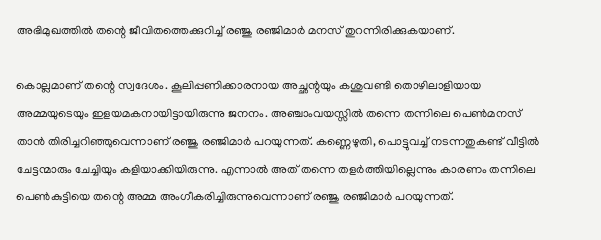അഭിമുഖത്തില്‍ തന്റെ ജീവിതത്തെക്കുറിച്ച് രഞ്ജു രഞ്ജിമാര്‍ മനസ് തുറന്നിരിക്കുകയാണ്.

കൊല്ലമാണ് തന്റെ സ്വദേശം. കൂലിപ്പണിക്കാരനായ അച്ഛന്റയും കശുവണ്ടി തൊഴിലാളിയായ അമ്മയുടെയും ഇളയമകനായിട്ടായിരുന്നു ജനനം. അഞ്ചാംവയസ്സില്‍ തന്നെ തന്നിലെ പെണ്‍മനസ് താന്‍ തിരിച്ചറിഞ്ഞുവെന്നാണ് രഞ്ജു രഞ്ജിമാര്‍ പറയുന്നത്. കണ്ണെഴുതി, പൊട്ടുവച്ച് നടന്നതുകണ്ട് വീട്ടില്‍ ചേട്ടന്മാരും ചേച്ചിയും കളിയാക്കിയിരുന്നു. എന്നാല്‍ അത് തന്നെ തളര്‍ത്തിയില്ലെന്നും കാരണം തന്നിലെ പെണ്‍കുട്ടിയെ തന്റെ അമ്മ അംഗീകരിച്ചിരുന്നുവെന്നാണ് രഞ്ജു രഞ്ജിമാര്‍ പറയുന്നത്.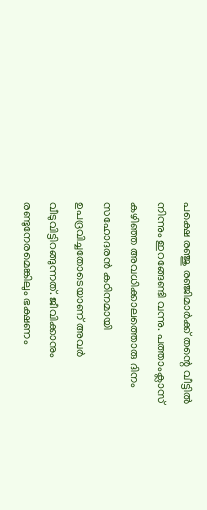പക്ഷെ രഞ്ജു രഞ്ജിമാര്‍ക്ക് തന്റെ വീട്ടില്‍ നിന്നും ഇറങ്ങേണ്ടി വന്നു. പത്താംക്ലാസ് കഴിഞ്ഞ അവധിക്കാലത്തൊരു ദിനം സഹോദരന്‍ കഠിനമായി ഉപദ്രവിച്ചതോടെയാണ് അവര്‍ വീടുവിട്ടിറങ്ങുന്നത്. ജീവിക്കാനും രണ്ടുനേരമെങ്കിലും ഭക്ഷണം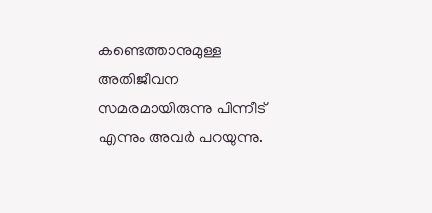കണ്ടെത്താനുമുള്ള അതിജീവന സമരമായിരുന്നു പിന്നീട് എന്നും അവര്‍ പറയുന്നു.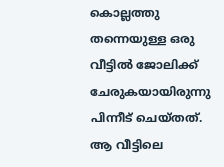കൊല്ലത്തു തന്നെയുള്ള ഒരു വീട്ടില്‍ ജോലിക്ക് ചേരുകയായിരുന്നു പിന്നീട് ചെയ്തത്. ആ വീട്ടിലെ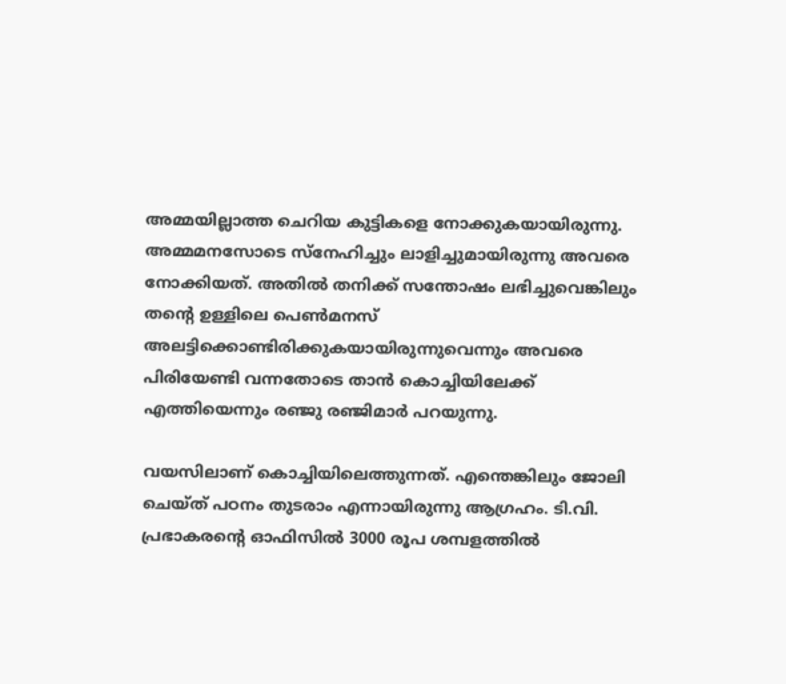അമ്മയില്ലാത്ത ചെറിയ കുട്ടികളെ നോക്കുകയായിരുന്നു. അമ്മമനസോടെ സ്‌നേഹിച്ചും ലാളിച്ചുമായിരുന്നു അവരെ നോക്കിയത്. അതില്‍ തനിക്ക് സന്തോഷം ലഭിച്ചുവെങ്കിലും തന്റെ ഉള്ളിലെ പെണ്‍മനസ് അലട്ടിക്കൊണ്ടിരിക്കുകയായിരുന്നുവെന്നും അവരെ പിരിയേണ്ടി വന്നതോടെ താന്‍ കൊച്ചിയിലേക്ക് എത്തിയെന്നും രഞ്ജു രഞ്ജിമാര്‍ പറയുന്നു.

വയസിലാണ് കൊച്ചിയിലെത്തുന്നത്. എന്തെങ്കിലും ജോലി ചെയ്ത് പഠനം തുടരാം എന്നായിരുന്നു ആഗ്രഹം. ടി.വി. പ്രഭാകരന്റെ ഓഫിസില്‍ 3000 രൂപ ശമ്പളത്തില്‍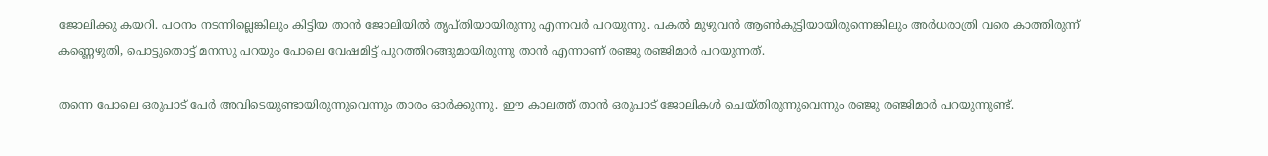ജോലിക്കു കയറി. പഠനം നടന്നില്ലെങ്കിലും കിട്ടിയ താന്‍ ജോലിയില്‍ തൃപ്തിയായിരുന്നു എന്നവര്‍ പറയുന്നു. പകല്‍ മുഴുവന്‍ ആണ്‍കുട്ടിയായിരുന്നെങ്കിലും അര്‍ധരാത്രി വരെ കാത്തിരുന്ന് കണ്ണെഴുതി, പൊട്ടുതൊട്ട് മനസു പറയും പോലെ വേഷമിട്ട് പുറത്തിറങ്ങുമായിരുന്നു താന്‍ എന്നാണ് രഞ്ജു രഞ്ജിമാര്‍ പറയുന്നത്.

തന്നെ പോലെ ഒരുപാട് പേര്‍ അവിടെയുണ്ടായിരുന്നുവെന്നും താരം ഓര്‍ക്കുന്നു. ഈ കാലത്ത് താന്‍ ഒരുപാട് ജോലികള്‍ ചെയ്തിരുന്നുവെന്നും രഞ്ജു രഞ്ജിമാര്‍ പറയുന്നുണ്ട്.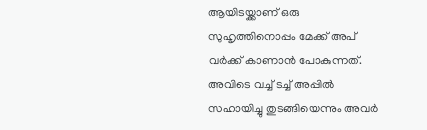ആയിടയ്ക്കാണ് ഒരു സുഹൃത്തിനൊപ്പം മേക്ക് അപ് വര്‍ക്ക് കാണാന്‍ പോകുന്നത്. അവിടെ വച്ച് ടച്ച് അപ്പില്‍ സഹായിച്ചു തുടങ്ങിയെന്നും അവര്‍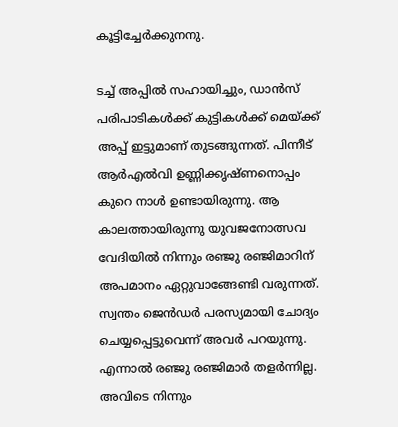കൂട്ടിച്ചേര്‍ക്കുനനു.

ടച്ച് അപ്പില്‍ സഹായിച്ചും, ഡാന്‍സ് പരിപാടികള്‍ക്ക് കുട്ടികള്‍ക്ക് മെയ്ക്ക് അപ്പ് ഇട്ടുമാണ് തുടങ്ങുന്നത്. പിന്നീട് ആര്‍എല്‍വി ഉണ്ണിക്കൃഷ്ണനൊപ്പം കുറെ നാള്‍ ഉണ്ടായിരുന്നു. ആ കാലത്തായിരുന്നു യുവജനോത്സവ വേദിയില്‍ നിന്നും രഞ്ജു രഞ്ജിമാറിന് അപമാനം ഏറ്റുവാങ്ങേണ്ടി വരുന്നത്. സ്വന്തം ജെന്‍ഡര്‍ പരസ്യമായി ചോദ്യം ചെയ്യപ്പെട്ടുവെന്ന് അവര്‍ പറയുന്നു. എന്നാല്‍ രഞ്ജു രഞ്ജിമാര്‍ തളര്‍ന്നില്ല. അവിടെ നിന്നും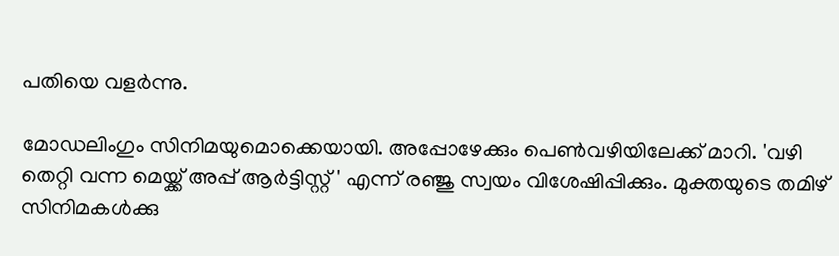പതിയെ വളര്‍ന്നു.

മോഡലിംഗും സിനിമയുമൊക്കെയായി. അപ്പോഴേക്കും പെണ്‍വഴിയിലേക്ക് മാറി. 'വഴി തെറ്റി വന്ന മെയ്ക്ക് അപ്പ് ആര്‍ട്ടിസ്റ്റ് ' എന്ന് രഞ്ജു സ്വയം വിശേഷിപ്പിക്കും. മുക്തയുടെ തമിഴ് സിനിമകള്‍ക്കു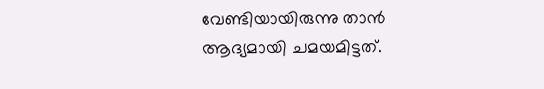വേണ്ടിയായിരുന്നു താന്‍ ആദ്യമായി ചമയമിട്ടത്.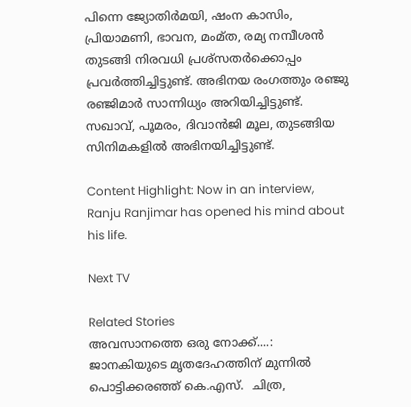പിന്നെ ജ്യോതിര്‍മയി, ഷംന കാസിം, പ്രിയാമണി, ഭാവന, മംമ്ത, രമ്യ നമ്പീശന്‍ തുടങ്ങി നിരവധി പ്രശ്‌സതര്‍ക്കൊപ്പം പ്രവര്‍ത്തിച്ചിട്ടുണ്ട്. അഭിനയ രംഗത്തും രഞ്ജു രഞ്ജിമാര്‍ സാന്നിധ്യം അറിയിച്ചിട്ടുണ്ട്. സഖാവ്, പൂമരം, ദിവാന്‍ജി മൂല, തുടങ്ങിയ സിനിമകളില്‍ അഭിനയിച്ചിട്ടുണ്ട്.

Content Highlight: Now in an interview, Ranju Ranjimar has opened his mind about his life.

Next TV

Related Stories
അവസാനത്തെ ഒരു നോക്ക്....: ജാനകിയുടെ മൃതദേഹത്തിന് മുന്നിൽ പൊട്ടിക്കരഞ്ഞ് കെ.എസ്.  ചിത്ര,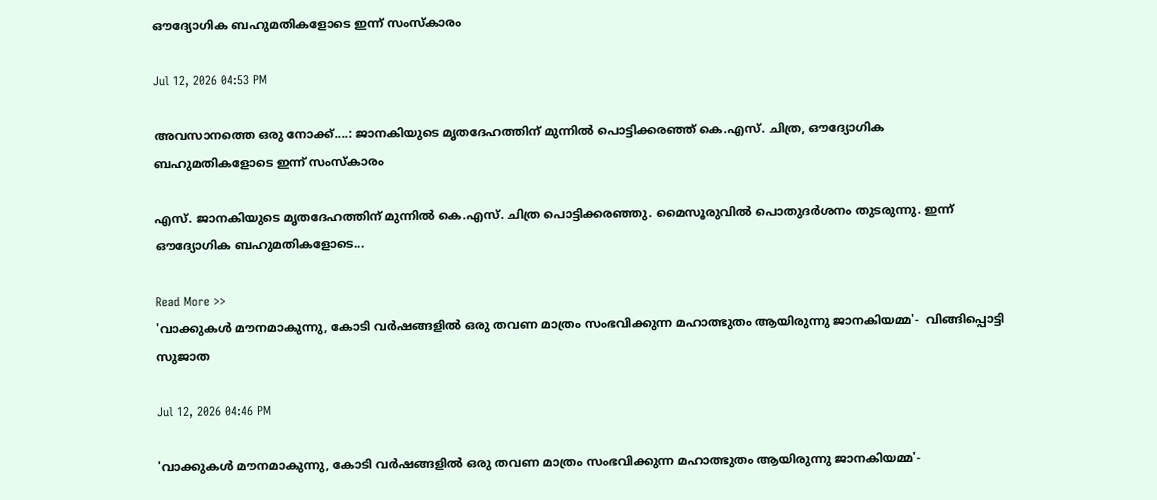ഔദ്യോഗിക ബഹുമതികളോടെ ഇന്ന് സംസ്കാരം

Jul 12, 2026 04:53 PM

അവസാനത്തെ ഒരു നോക്ക്....: ജാനകിയുടെ മൃതദേഹത്തിന് മുന്നിൽ പൊട്ടിക്കരഞ്ഞ് കെ.എസ്. ചിത്ര, ഔദ്യോഗിക ബഹുമതികളോടെ ഇന്ന് സംസ്കാരം

എസ്. ജാനകിയുടെ മൃതദേഹത്തിന് മുന്നിൽ കെ.എസ്. ചിത്ര പൊട്ടിക്കരഞ്ഞു. മൈസൂരുവിൽ പൊതുദർശനം തുടരുന്നു. ഇന്ന് ഔദ്യോഗിക ബഹുമതികളോടെ...

Read More >>
'വാക്കുകൾ മൗനമാകുന്നു, കോടി വർഷങ്ങളിൽ ഒരു തവണ മാത്രം സംഭവിക്കുന്ന മഹാത്ഭുതം ആയിരുന്നു ജാനകിയമ്മ'-  വിങ്ങിപ്പൊട്ടി സുജാത

Jul 12, 2026 04:46 PM

'വാക്കുകൾ മൗനമാകുന്നു, കോടി വർഷങ്ങളിൽ ഒരു തവണ മാത്രം സംഭവിക്കുന്ന മഹാത്ഭുതം ആയിരുന്നു ജാനകിയമ്മ'-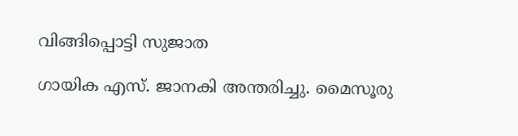വിങ്ങിപ്പൊട്ടി സുജാത

ഗായിക എസ്. ജാനകി അന്തരിച്ചു. മൈസൂരു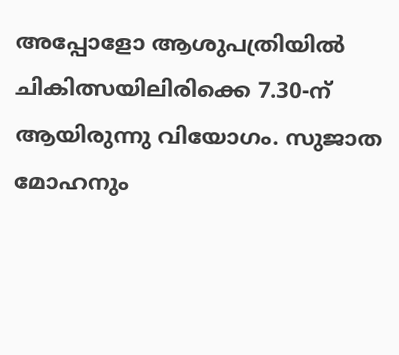അപ്പോളോ ആശുപത്രിയിൽ ചികിത്സയിലിരിക്കെ 7.30-ന് ആയിരുന്നു വിയോഗം. സുജാത മോഹനും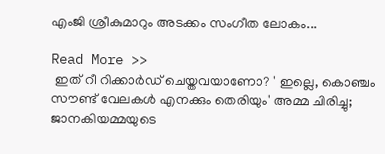എംജി ശ്രീകുമാറും അടക്കം സംഗീത ലോകം...

Read More >>
 ഇത് റീ റിക്കാർഡ് ചെയ്തവയാണോ? ' ഇല്ലെ, കൊഞ്ചം സൗണ്ട് വേലകൾ എനക്കും തെരിയും' അമ്മ ചിരിച്ചു;  ജാനകിയമ്മയുടെ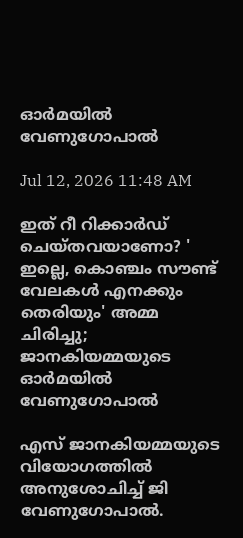ഓർമയിൽ വേണുഗോപാൽ

Jul 12, 2026 11:48 AM

ഇത് റീ റിക്കാർഡ് ചെയ്തവയാണോ? ' ഇല്ലെ, കൊഞ്ചം സൗണ്ട് വേലകൾ എനക്കും തെരിയും' അമ്മ ചിരിച്ചു; ജാനകിയമ്മയുടെ ഓർമയിൽ വേണുഗോപാൽ

എസ് ജാനകിയമ്മയുടെ വിയോഗത്തിൽ അനുശോചിച്ച് ജി വേണുഗോപാൽ.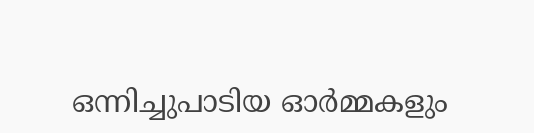ഒന്നിച്ചുപാടിയ ഓർമ്മകളും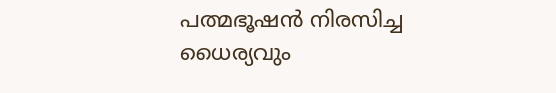പത്മഭൂഷൻ നിരസിച്ച ധൈര്യവും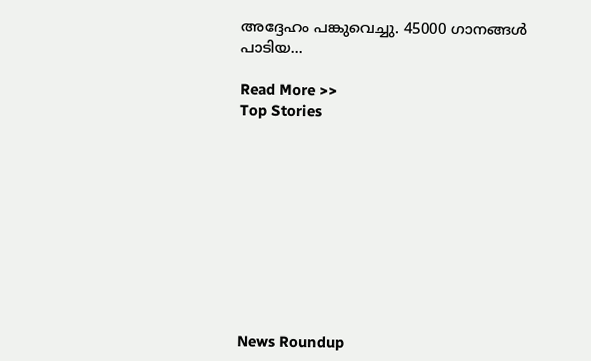അദ്ദേഹം പങ്കുവെച്ചു. 45000 ഗാനങ്ങൾ പാടിയ...

Read More >>
Top Stories










News Roundup